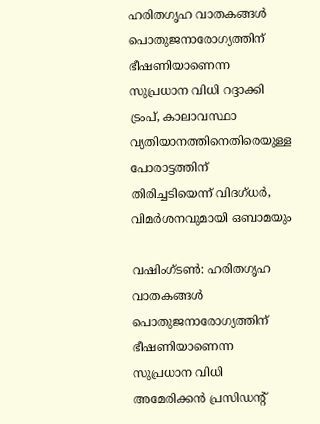ഹരിതഗൃഹ വാതകങ്ങൾ പൊതുജനാരോഗ്യത്തിന് ഭീഷണിയാണെന്ന സുപ്രധാന വിധി റദ്ദാക്കി ട്രംപ്, കാലാവസ്ഥാ വ്യതിയാനത്തിനെതിരെയുള്ള പോരാട്ടത്തിന് തിരിച്ചടിയെന്ന് വിദഗ്ധർ, വിമർശനവുമായി ഒബാമയും

വഷിംഗ്ടൺ: ഹരിതഗൃഹ വാതകങ്ങൾ പൊതുജനാരോഗ്യത്തിന് ഭീഷണിയാണെന്ന സുപ്രധാന വിധി അമേരിക്കൻ പ്രസിഡൻ്റ്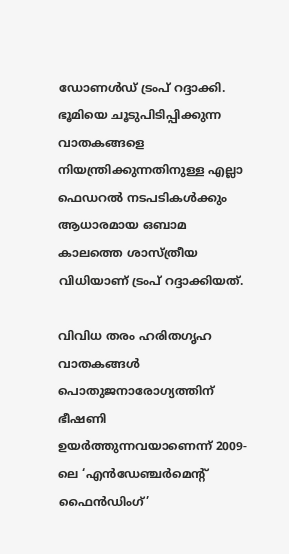ഡോണൾഡ് ട്രംപ് റദ്ദാക്കി. ഭൂമിയെ ചൂടുപിടിപ്പിക്കുന്ന വാതകങ്ങളെ നിയന്ത്രിക്കുന്നതിനുള്ള എല്ലാ ഫെഡറൽ നടപടികൾക്കും ആധാരമായ ഒബാമ കാലത്തെ ശാസ്ത്രീയ വിധിയാണ് ട്രംപ് റദ്ദാക്കിയത്.

വിവിധ തരം ഹരിതഗൃഹ വാതകങ്ങൾ പൊതുജനാരോഗ്യത്തിന് ഭീഷണി ഉയർത്തുന്നവയാണെന്ന് 2009-ലെ ‘എൻഡേഞ്ചർമെൻ്റ് ഫൈൻഡിംഗ്’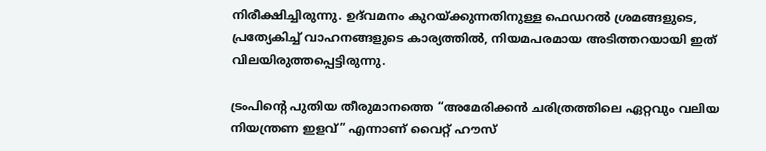നിരീക്ഷിച്ചിരുന്നു. ഉദ്‌വമനം കുറയ്ക്കുന്നതിനുള്ള ഫെഡറൽ ശ്രമങ്ങളുടെ, പ്രത്യേകിച്ച് വാഹനങ്ങളുടെ കാര്യത്തിൽ, നിയമപരമായ അടിത്തറയായി ഇത് വിലയിരുത്തപ്പെട്ടിരുന്നു.

ട്രംപിൻ്റെ പുതിയ തീരുമാനത്തെ “അമേരിക്കൻ ചരിത്രത്തിലെ ഏറ്റവും വലിയ നിയന്ത്രണ ഇളവ്” എന്നാണ് വൈറ്റ് ഹൗസ്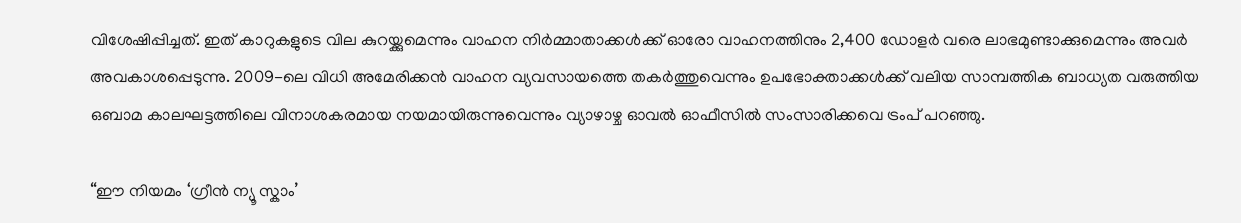വിശേഷിപ്പിച്ചത്. ഇത് കാറുകളുടെ വില കുറയ്ക്കുമെന്നും വാഹന നിർമ്മാതാക്കൾക്ക് ഓരോ വാഹനത്തിനും 2,400 ഡോളർ വരെ ലാഭമുണ്ടാക്കുമെന്നും അവർ അവകാശപ്പെടുന്നു. 2009-ലെ വിധി അമേരിക്കൻ വാഹന വ്യവസായത്തെ തകർത്തുവെന്നും ഉപഭോക്താക്കൾക്ക് വലിയ സാമ്പത്തിക ബാധ്യത വരുത്തിയ ഒബാമ കാലഘട്ടത്തിലെ വിനാശകരമായ നയമായിരുന്നുവെന്നും വ്യാഴാഴ്ച ഓവൽ ഓഫീസിൽ സംസാരിക്കവെ ട്രംപ് പറഞ്ഞു.

“ഈ നിയമം ‘ഗ്രീൻ ന്യൂ സ്കാം’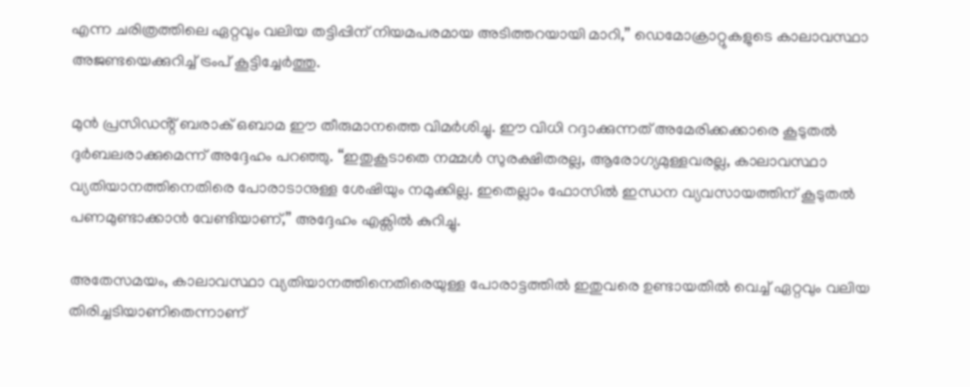എന്ന ചരിത്രത്തിലെ ഏറ്റവും വലിയ തട്ടിപ്പിന് നിയമപരമായ അടിത്തറയായി മാറി,” ഡെമോക്രാറ്റുകളുടെ കാലാവസ്ഥാ അജണ്ടയെക്കുറിച്ച് ട്രംപ് കൂട്ടിച്ചേർത്തു.

മുൻ പ്രസിഡൻ്റ് ബരാക് ഒബാമ ഈ തീരുമാനത്തെ വിമർശിച്ചു. ഈ വിധി റദ്ദാക്കുന്നത് അമേരിക്കക്കാരെ കൂടുതൽ ദുർബലരാക്കുമെന്ന് അദ്ദേഹം പറഞ്ഞു. “ഇതുകൂടാതെ നമ്മൾ സുരക്ഷിതരല്ല, ആരോഗ്യമുള്ളവരല്ല, കാലാവസ്ഥാ വ്യതിയാനത്തിനെതിരെ പോരാടാനുള്ള ശേഷിയും നമുക്കില്ല. ഇതെല്ലാം ഫോസിൽ ഇന്ധന വ്യവസായത്തിന് കൂടുതൽ പണമുണ്ടാക്കാൻ വേണ്ടിയാണ്,” അദ്ദേഹം എക്സിൽ കുറിച്ചു.

അതേസമയം, കാലാവസ്ഥാ വ്യതിയാനത്തിനെതിരെയുള്ള പോരാട്ടത്തിൽ ഇതുവരെ ഉണ്ടായതിൽ വെച്ച് ഏറ്റവും വലിയ തിരിച്ചടിയാണിതെന്നാണ്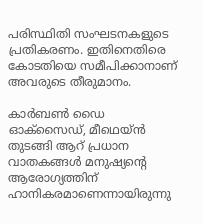പരിസ്ഥിതി സംഘടനകളുടെ പ്രതികരണം. ഇതിനെതിരെ കോടതിയെ സമീപിക്കാനാണ് അവരുടെ തീരുമാനം.

കാർബൺ ഡൈ ഓക്സൈഡ്, മീഥെയ്ൻ തുടങ്ങി ആറ് പ്രധാന വാതകങ്ങൾ മനുഷ്യൻ്റെ ആരോഗ്യത്തിന് ഹാനികരമാണെന്നായിരുന്നു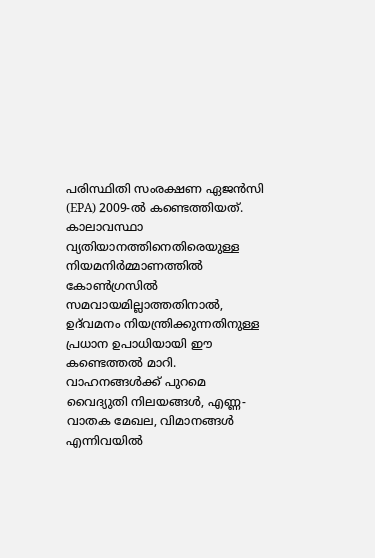പരിസ്ഥിതി സംരക്ഷണ ഏജൻസി (EPA) 2009-ൽ കണ്ടെത്തിയത്. കാലാവസ്ഥാ വ്യതിയാനത്തിനെതിരെയുള്ള നിയമനിർമ്മാണത്തിൽ കോൺഗ്രസിൽ സമവായമില്ലാത്തതിനാൽ, ഉദ്‌വമനം നിയന്ത്രിക്കുന്നതിനുള്ള പ്രധാന ഉപാധിയായി ഈ കണ്ടെത്തൽ മാറി. വാഹനങ്ങൾക്ക് പുറമെ വൈദ്യുതി നിലയങ്ങൾ, എണ്ണ-വാതക മേഖല, വിമാനങ്ങൾ എന്നിവയിൽ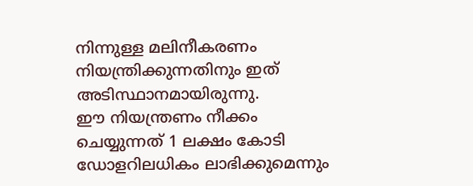നിന്നുള്ള മലിനീകരണം നിയന്ത്രിക്കുന്നതിനും ഇത് അടിസ്ഥാനമായിരുന്നു.
ഈ നിയന്ത്രണം നീക്കം ചെയ്യുന്നത് 1 ലക്ഷം കോടി ഡോളറിലധികം ലാഭിക്കുമെന്നും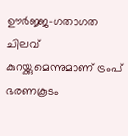ഊർജ്ജ-ഗതാഗത ചിലവ് കുറയ്ക്കുമെന്നുമാണ് ട്രംപ് ഭരണകൂടം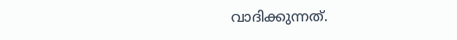വാദിക്കുന്നത്.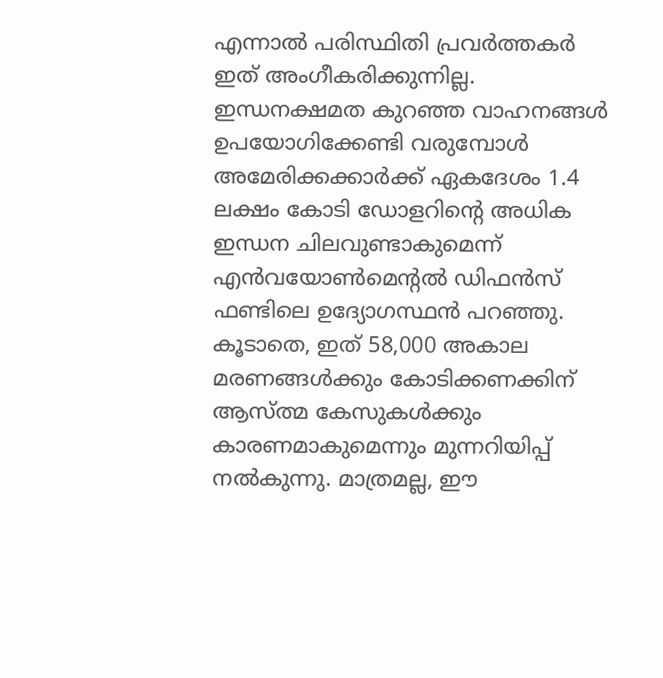എന്നാൽ പരിസ്ഥിതി പ്രവർത്തകർ ഇത് അംഗീകരിക്കുന്നില്ല. ഇന്ധനക്ഷമത കുറഞ്ഞ വാഹനങ്ങൾ ഉപയോഗിക്കേണ്ടി വരുമ്പോൾ അമേരിക്കക്കാർക്ക് ഏകദേശം 1.4 ലക്ഷം കോടി ഡോളറിൻ്റെ അധിക ഇന്ധന ചിലവുണ്ടാകുമെന്ന് എൻവയോൺമെന്റൽ ഡിഫൻസ് ഫണ്ടിലെ ഉദ്യോഗസ്ഥൻ പറഞ്ഞു. കൂടാതെ, ഇത് 58,000 അകാല മരണങ്ങൾക്കും കോടിക്കണക്കിന് ആസ്ത്മ കേസുകൾക്കും കാരണമാകുമെന്നും മുന്നറിയിപ്പ് നൽകുന്നു. മാത്രമല്ല, ഈ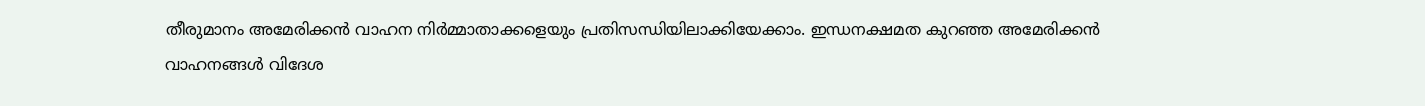തീരുമാനം അമേരിക്കൻ വാഹന നിർമ്മാതാക്കളെയും പ്രതിസന്ധിയിലാക്കിയേക്കാം. ഇന്ധനക്ഷമത കുറഞ്ഞ അമേരിക്കൻ വാഹനങ്ങൾ വിദേശ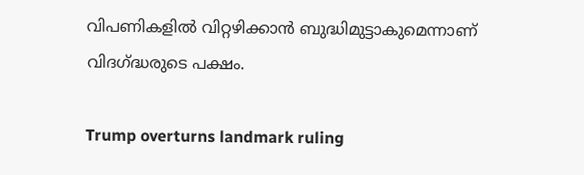വിപണികളിൽ വിറ്റഴിക്കാൻ ബുദ്ധിമുട്ടാകുമെന്നാണ് വിദഗ്ദ്ധരുടെ പക്ഷം.

Trump overturns landmark ruling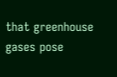that greenhouse gases pose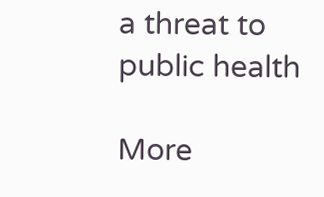a threat to public health

More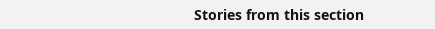Stories from this section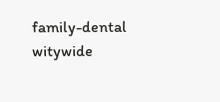family-dental
witywide